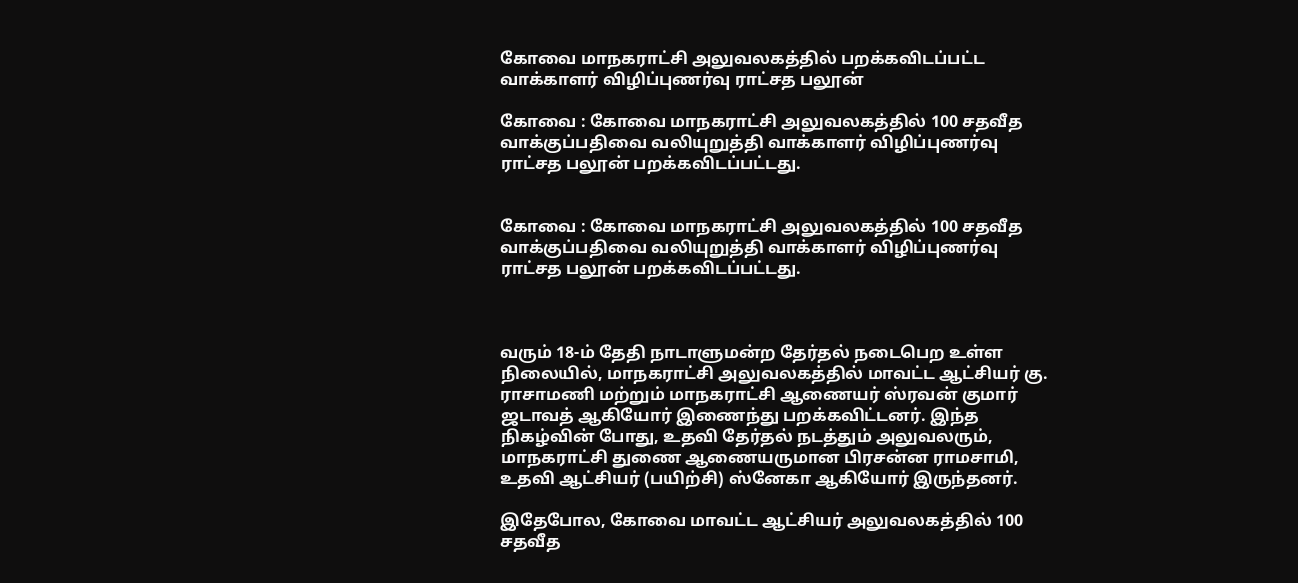கோவை மாநகராட்சி அலுவலகத்தில் பறக்கவிடப்பட்ட வாக்காளர் விழிப்புணர்வு ராட்சத பலூன்

கோவை : கோவை மாநகராட்சி அலுவலகத்தில் 100 சதவீத வாக்குப்பதிவை வலியுறுத்தி வாக்காளர் விழிப்புணர்வு ராட்சத பலூன் பறக்கவிடப்பட்டது.


கோவை : கோவை மாநகராட்சி அலுவலகத்தில் 100 சதவீத வாக்குப்பதிவை வலியுறுத்தி வாக்காளர் விழிப்புணர்வு ராட்சத பலூன் பறக்கவிடப்பட்டது.



வரும் 18-ம் தேதி நாடாளுமன்ற தேர்தல் நடைபெற உள்ள நிலையில், மாநகராட்சி அலுவலகத்தில் மாவட்ட ஆட்சியர் கு. ராசாமணி மற்றும் மாநகராட்சி ஆணையர் ஸ்ரவன் குமார் ஜடாவத் ஆகியோர் இணைந்து பறக்கவிட்டனர். இந்த நிகழ்வின் போது, உதவி தேர்தல் நடத்தும் அலுவலரும், மாநகராட்சி துணை ஆணையருமான பிரசன்ன ராமசாமி, உதவி ஆட்சியர் (பயிற்சி) ஸ்னேகா ஆகியோர் இருந்தனர்.

இதேபோல, கோவை மாவட்ட ஆட்சியர் அலுவலகத்தில் 100 சதவீத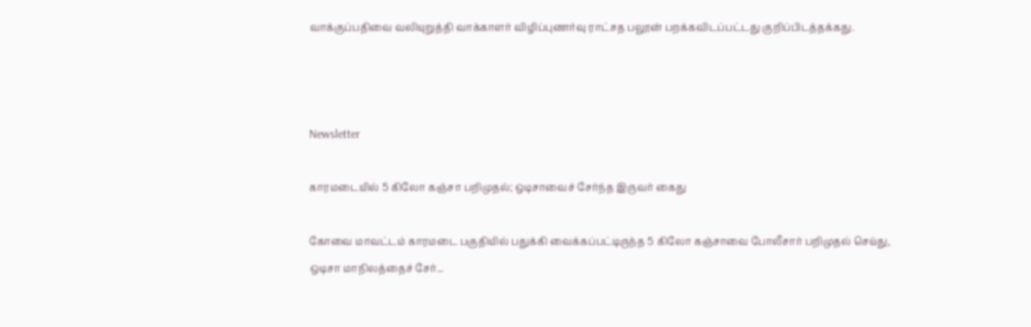வாக்குப்பதிவை வலியுறுத்தி வாக்காளர் விழிப்புணர்வு ராட்சத பலூன் பறக்கவிடப்பட்டது குறிப்பிடத்தக்கது.



Newsletter

காரமடையில் 5 கிலோ கஞ்சா பறிமுதல்; ஒடிசாவைச் சேர்ந்த இருவர் கைது

கோவை மாவட்டம் காரமடை பகுதியில் பதுக்கி வைக்கப்பட்டிருந்த 5 கிலோ கஞ்சாவை போலீசார் பறிமுதல் செய்து, ஒடிசா மாநிலத்தைச் சேர்...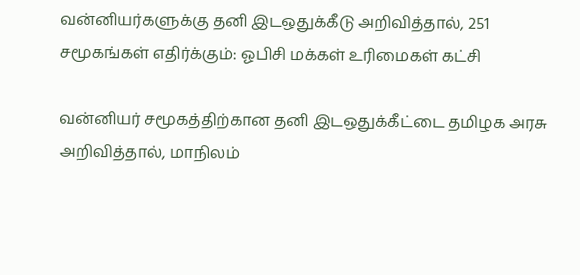வன்னியர்களுக்கு தனி இடஒதுக்கீடு அறிவித்தால், 251 சமூகங்கள் எதிர்க்கும்: ஓபிசி மக்கள் உரிமைகள் கட்சி

வன்னியர் சமூகத்திற்கான தனி இடஒதுக்கீட்டை தமிழக அரசு அறிவித்தால், மாநிலம்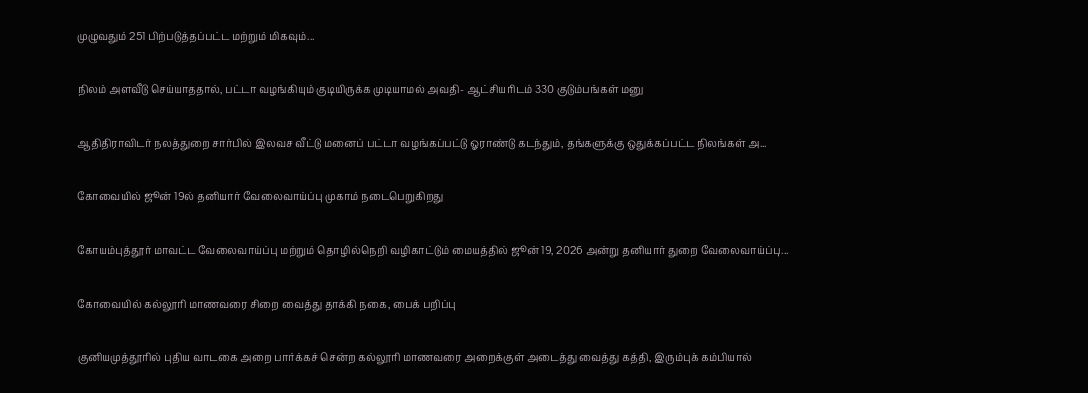முழுவதும் 251 பிற்படுத்தப்பட்ட மற்றும் மிகவும்...

நிலம் அளவீடு செய்யாததால், பட்டா வழங்கியும் குடியிருக்க முடியாமல் அவதி- ஆட்சியரிடம் 330 குடும்பங்கள் மனு

ஆதிதிராவிடர் நலத்துறை சார்பில் இலவச வீட்டு மனைப் பட்டா வழங்கப்பட்டு ஓராண்டு கடந்தும், தங்களுக்கு ஒதுக்கப்பட்ட நிலங்கள் அ...

கோவையில் ஜூன் 19ல் தனியார் வேலைவாய்ப்பு முகாம் நடைபெறுகிறது

கோயம்புத்தூர் மாவட்ட வேலைவாய்ப்பு மற்றும் தொழில்நெறி வழிகாட்டும் மையத்தில் ஜூன் 19, 2026 அன்று தனியார் துறை வேலைவாய்ப்பு...

கோவையில் கல்லூரி மாணவரை சிறை வைத்து தாக்கி நகை, பைக் பறிப்பு

குனியமுத்தூரில் புதிய வாடகை அறை பார்க்கச் சென்ற கல்லூரி மாணவரை அறைக்குள் அடைத்து வைத்து கத்தி, இரும்புக் கம்பியால்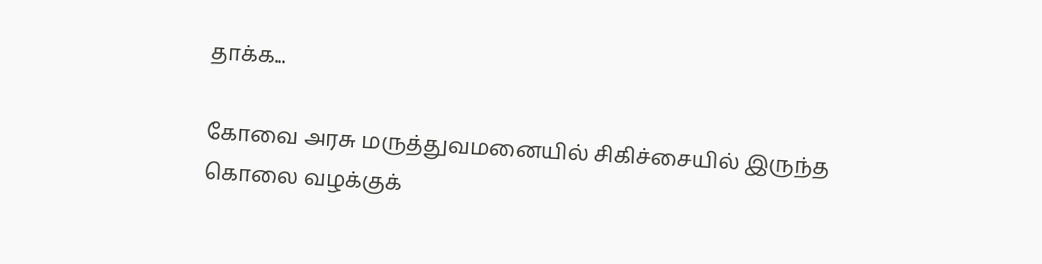தாக்க...

கோவை அரசு மருத்துவமனையில் சிகிச்சையில் இருந்த கொலை வழக்குக்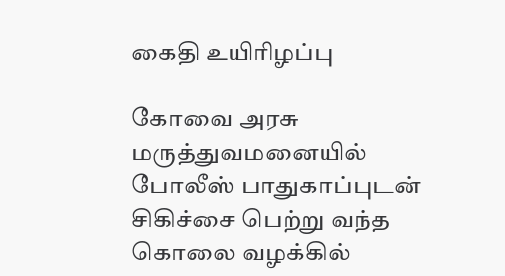கைதி உயிரிழப்பு

கோவை அரசு மருத்துவமனையில் போலீஸ் பாதுகாப்புடன் சிகிச்சை பெற்று வந்த கொலை வழக்கில்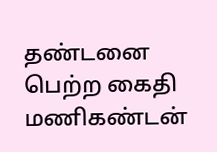தண்டனை பெற்ற கைதி மணிகண்டன்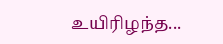உயிரிழந்த...